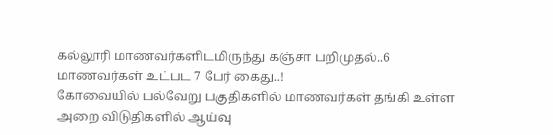கல்லூரி மாணவர்களிடமிருந்து கஞ்சா பறிமுதல்..6 மாணவர்கள் உட்பட 7 பேர் கைது..!
கோவையில் பல்வேறு பகுதிகளில் மாணவர்கள் தங்கி உள்ள அறை விடுதிகளில் ஆய்வு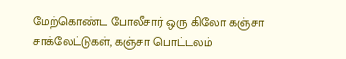மேற்கொண்ட போலீசார் ஒரு கிலோ கஞ்சா சாக்லேட்டுகள், கஞ்சா பொட்டலம்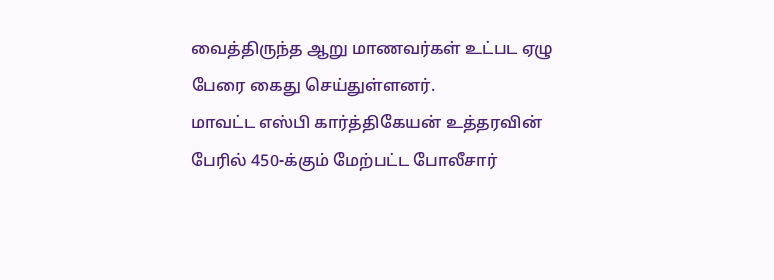வைத்திருந்த ஆறு மாணவர்கள் உட்பட ஏழு பேரை கைது செய்துள்ளனர்.
மாவட்ட எஸ்பி கார்த்திகேயன் உத்தரவின் பேரில் 450-க்கும் மேற்பட்ட போலீசார்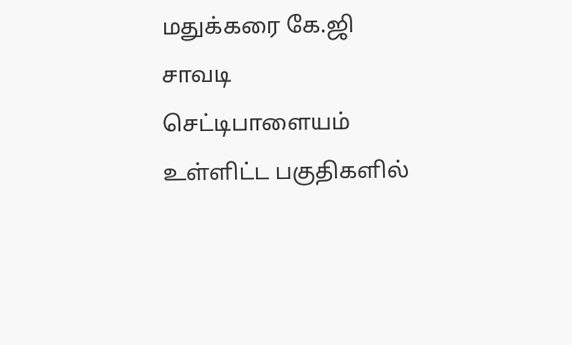மதுக்கரை கே.ஜி சாவடி செட்டிபாளையம் உள்ளிட்ட பகுதிகளில்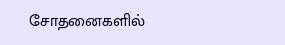சோதனைகளில்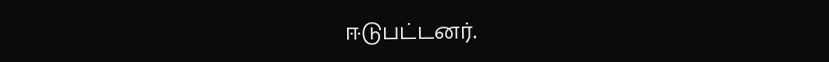ஈடுபட்டனர்.